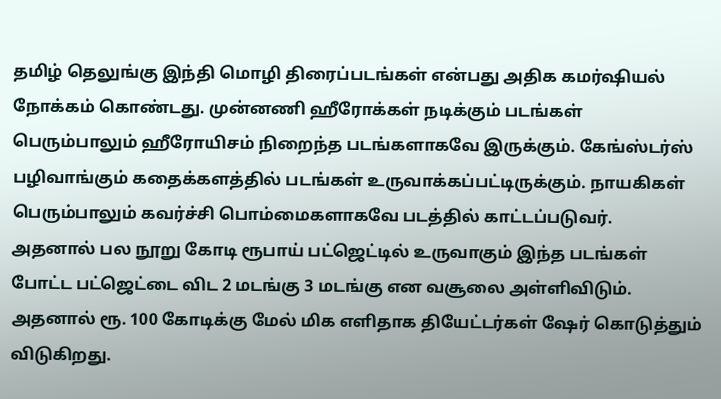தமிழ் தெலுங்கு இந்தி மொழி திரைப்படங்கள் என்பது அதிக கமர்ஷியல் நோக்கம் கொண்டது. முன்னணி ஹீரோக்கள் நடிக்கும் படங்கள் பெரும்பாலும் ஹீரோயிசம் நிறைந்த படங்களாகவே இருக்கும். கேங்ஸ்டர்ஸ் பழிவாங்கும் கதைக்களத்தில் படங்கள் உருவாக்கப்பட்டிருக்கும். நாயகிகள் பெரும்பாலும் கவர்ச்சி பொம்மைகளாகவே படத்தில் காட்டப்படுவர்.
அதனால் பல நூறு கோடி ரூபாய் பட்ஜெட்டில் உருவாகும் இந்த படங்கள் போட்ட பட்ஜெட்டை விட 2 மடங்கு 3 மடங்கு என வசூலை அள்ளிவிடும். அதனால் ரூ. 100 கோடிக்கு மேல் மிக எளிதாக தியேட்டர்கள் ஷேர் கொடுத்தும் விடுகிறது.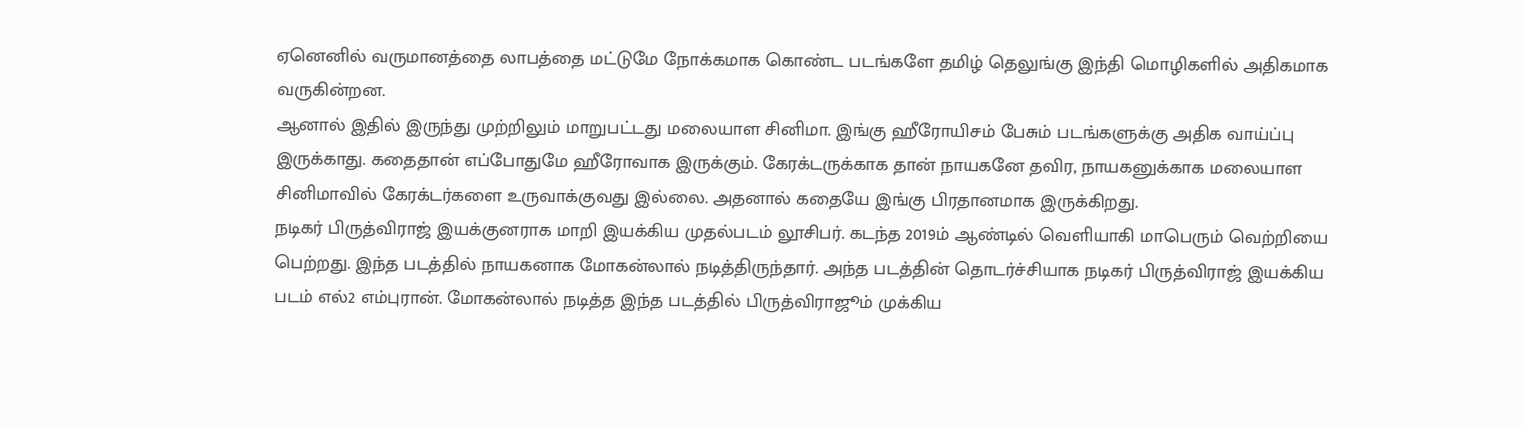ஏனெனில் வருமானத்தை லாபத்தை மட்டுமே நோக்கமாக கொண்ட படங்களே தமிழ் தெலுங்கு இந்தி மொழிகளில் அதிகமாக வருகின்றன.
ஆனால் இதில் இருந்து முற்றிலும் மாறுபட்டது மலையாள சினிமா. இங்கு ஹீரோயிசம் பேசும் படங்களுக்கு அதிக வாய்ப்பு இருக்காது. கதைதான் எப்போதுமே ஹீரோவாக இருக்கும். கேரக்டருக்காக தான் நாயகனே தவிர, நாயகனுக்காக மலையாள சினிமாவில் கேரக்டர்களை உருவாக்குவது இல்லை. அதனால் கதையே இங்கு பிரதானமாக இருக்கிறது.
நடிகர் பிருத்விராஜ் இயக்குனராக மாறி இயக்கிய முதல்படம் லூசிபர். கடந்த 2019ம் ஆண்டில் வெளியாகி மாபெரும் வெற்றியை பெற்றது. இந்த படத்தில் நாயகனாக மோகன்லால் நடித்திருந்தார். அந்த படத்தின் தொடர்ச்சியாக நடிகர் பிருத்விராஜ் இயக்கிய படம் எல்2 எம்புரான். மோகன்லால் நடித்த இந்த படத்தில் பிருத்விராஜூம் முக்கிய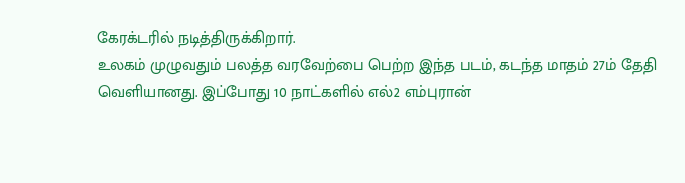கேரக்டரில் நடித்திருக்கிறார்.
உலகம் முழுவதும் பலத்த வரவேற்பை பெற்ற இந்த படம், கடந்த மாதம் 27ம் தேதி வெளியானது. இப்போது 10 நாட்களில் எல்2 எம்புரான்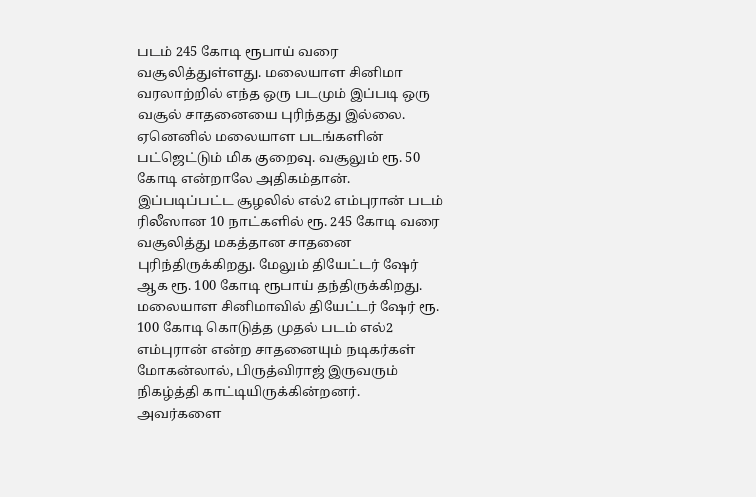படம் 245 கோடி ரூபாய் வரை வசூலித்துள்ளது. மலையாள சினிமா வரலாற்றில் எந்த ஒரு படமும் இப்படி ஒரு வசூல் சாதனையை புரிந்தது இல்லை. ஏனெனில் மலையாள படங்களின் பட்ஜெட்டும் மிக குறைவு. வசூலும் ரூ. 50 கோடி என்றாலே அதிகம்தான்.
இப்படிப்பட்ட சூழலில் எல்2 எம்புரான் படம் ரிலீஸான 10 நாட்களில் ரூ. 245 கோடி வரை வசூலித்து மகத்தான சாதனை புரிந்திருக்கிறது. மேலும் தியேட்டர் ஷேர் ஆக ரூ. 100 கோடி ரூபாய் தந்திருக்கிறது. மலையாள சினிமாவில் தியேட்டர் ஷேர் ரூ. 100 கோடி கொடுத்த முதல் படம் எல்2 எம்புரான் என்ற சாதனையும் நடிகர்கள் மோகன்லால், பிருத்விராஜ் இருவரும் நிகழ்த்தி காட்டியிருக்கின்றனர். அவர்களை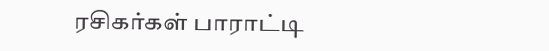ரசிகர்கள் பாராட்டி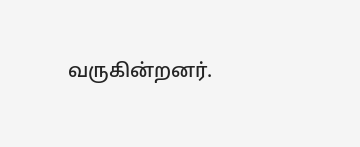வருகின்றனர்.